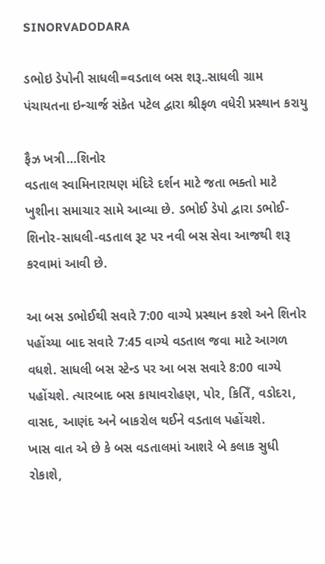SINORVADODARA

ડભોઇ ડેપોની સાધલી=વડતાલ બસ શરૂ..સાધલી ગ્રામ પંચાયતના ઇન્ચાર્જ સંકેત પટેલ દ્વારા શ્રીફળ વધેરી પ્રસ્થાન કરાયુ

ફૈઝ ખત્રી…શિનોર
વડતાલ સ્વામિનારાયણ મંદિરે દર્શન માટે જતા ભક્તો માટે ખુશીના સમાચાર સામે આવ્યા છે. ડભોઈ ડેપો દ્વારા ડભોઈ-શિનોર-સાધલી-વડતાલ રૂટ પર નવી બસ સેવા આજથી શરૂ કરવામાં આવી છે.

આ બસ ડભોઈથી સવારે 7:00 વાગ્યે પ્રસ્થાન કરશે અને શિનોર પહોંચ્યા બાદ સવારે 7:45 વાગ્યે વડતાલ જવા માટે આગળ વધશે. સાધલી બસ સ્ટેન્ડ પર આ બસ સવારે 8:00 વાગ્યે પહોંચશે. ત્યારબાદ બસ કાયાવરોહણ, પોર, કિતિઁ, વડોદરા, વાસદ, આણંદ અને બાકરોલ થઈને વડતાલ પહોંચશે.
ખાસ વાત એ છે કે બસ વડતાલમાં આશરે બે કલાક સુધી રોકાશે,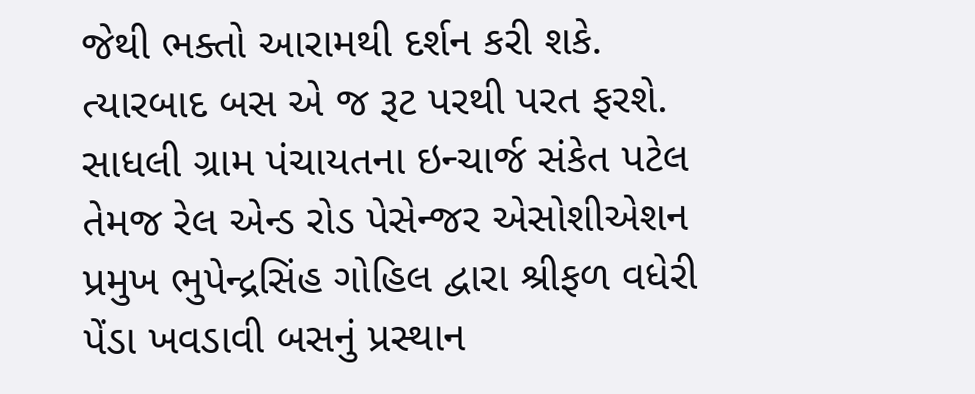જેથી ભક્તો આરામથી દર્શન કરી શકે. ત્યારબાદ બસ એ જ રૂટ પરથી પરત ફરશે.
સાધલી ગ્રામ પંચાયતના ઇન્ચાર્જ સંકેત પટેલ તેમજ રેલ એન્ડ રોડ પેસેન્જર એસોશીએશન પ્રમુખ ભુપેન્દ્રસિંહ ગોહિલ દ્વારા શ્રીફળ વધેરી પેંડા ખવડાવી બસનું પ્રસ્થાન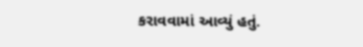કરાવવામાં આવ્યું હતું.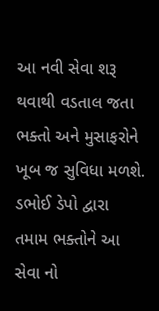આ નવી સેવા શરૂ થવાથી વડતાલ જતા ભક્તો અને મુસાફરોને ખૂબ જ સુવિધા મળશે. ડભોઈ ડેપો દ્વારા તમામ ભક્તોને આ સેવા નો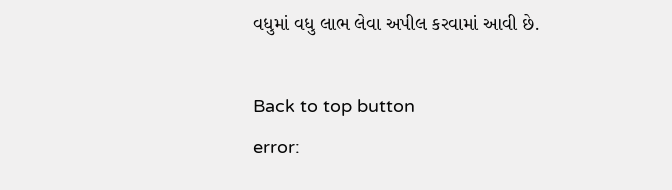વધુમાં વધુ લાભ લેવા અપીલ કરવામાં આવી છે.

Back to top button
error: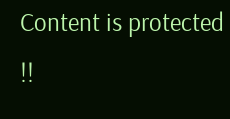Content is protected !!